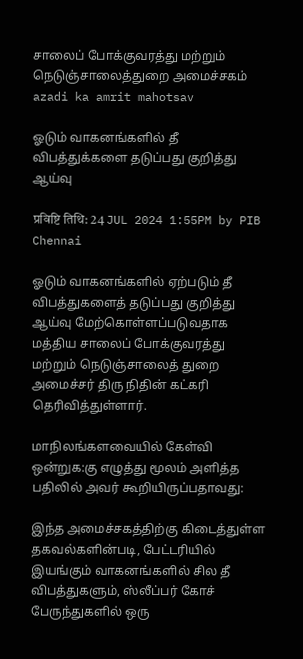சாலைப் போக்குவரத்து மற்றும் நெடுஞ்சாலைத்துறை அமைச்சகம்
azadi ka amrit mahotsav

ஓடும் வாகனங்களில் தீ விபத்துக்களை தடுப்பது குறித்து ஆய்வு

प्रविष्टि तिथि: 24 JUL 2024 1:55PM by PIB Chennai

ஓடும் வாகனங்களில் ஏற்படும் தீ விபத்துகளைத் தடுப்பது குறித்து ஆய்வு மேற்கொள்ளப்படுவதாக மத்திய சாலைப் போக்குவரத்து மற்றும் நெடுஞ்சாலைத் துறை அமைச்சர் திரு நிதின் கட்கரி தெரிவித்துள்ளார்.

மாநிலங்களவையில் கேள்வி ஒன்றுக:கு எழுத்து மூலம் அளித்த பதிலில் அவர் கூறியிருப்பதாவது:

இந்த அமைச்சகத்திற்கு கிடைத்துள்ள தகவல்களின்படி, பேட்டரியில் இயங்கும் வாகனங்களில் சில தீ விபத்துகளும், ஸ்லீப்பர் கோச் பேருந்துகளில் ஒரு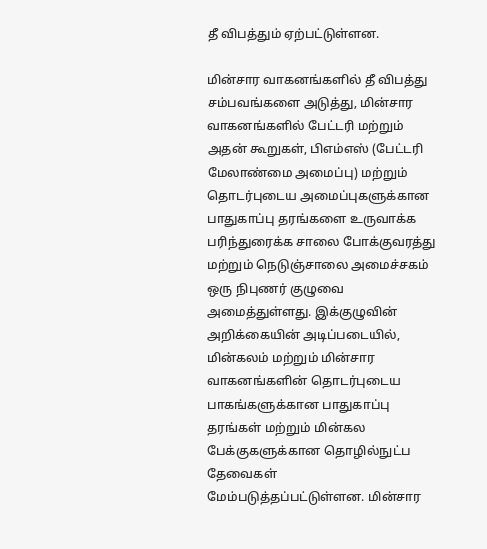தீ விபத்தும் ஏற்பட்டுள்ளன.

மின்சார வாகனங்களில் தீ விபத்து சம்பவங்களை அடுத்து, மின்சார வாகனங்களில் பேட்டரி மற்றும் அதன் கூறுகள், பிஎம்எஸ் (பேட்டரி மேலாண்மை அமைப்பு) மற்றும் தொடர்புடைய அமைப்புகளுக்கான பாதுகாப்பு தரங்களை உருவாக்க பரிந்துரைக்க சாலை போக்குவரத்து மற்றும் நெடுஞ்சாலை அமைச்சகம் ஒரு நிபுணர் குழுவை அமைத்துள்ளது. இக்குழுவின் அறிக்கையின் அடிப்படையில், மின்கலம் மற்றும் மின்சார வாகனங்களின் தொடர்புடைய பாகங்களுக்கான பாதுகாப்பு தரங்கள் மற்றும் மின்கல பேக்குகளுக்கான தொழில்நுட்ப தேவைகள் மேம்படுத்தப்பட்டுள்ளன. மின்சார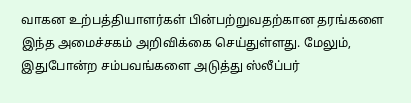வாகன உற்பத்தியாளர்கள் பின்பற்றுவதற்கான தரங்களை இந்த அமைச்சகம் அறிவிக்கை செய்துள்ளது. மேலும், இதுபோன்ற சம்பவங்களை அடுத்து ஸ்லீப்பர்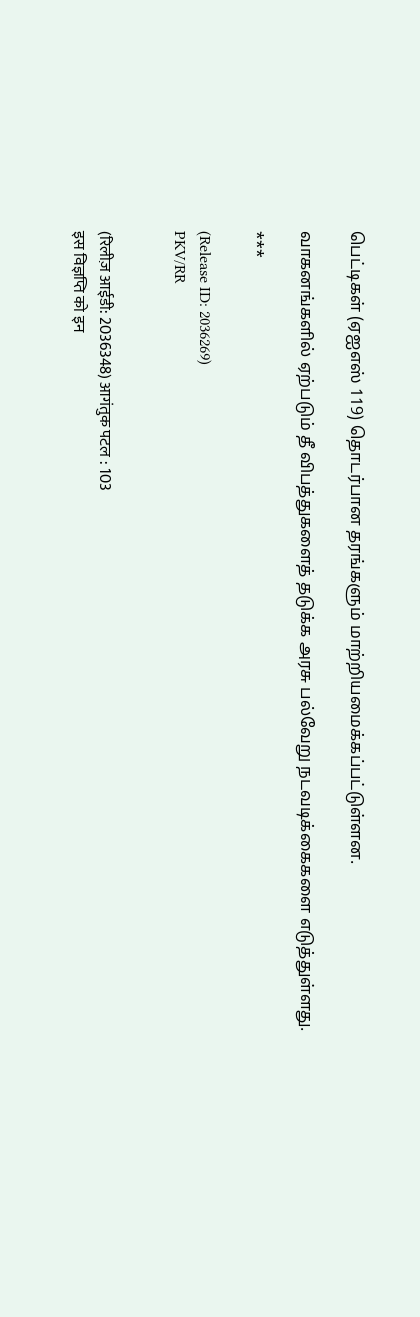பெட்டிகள் (ஏஐஎஸ் 119) தொடர்பான தரங்களும் மாற்றியமைக்கப்பட்டுள்ளன.

வாகனங்களில் ஏற்படும் தீ விபத்துகளைத் தடுக்க அரசு பல்வேறு நடவடிக்கைகளை எடுத்துள்ளது.

***

(Release ID: 2036269)
PKV/RR


(रिलीज़ आईडी: 2036348) आगंतुक पटल : 103
इस विज्ञप्ति को इन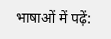भाषाओं में पढ़ें: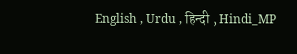English , Urdu , हिन्दी , Hindi_MP